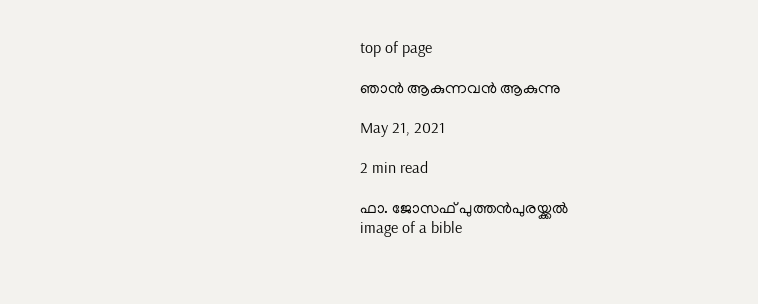top of page

ഞാന്‍ ആകുന്നവന്‍ ആകുന്നു

May 21, 2021

2 min read

ഫാ. ജോസഫ് പുത്തന്‍പുരയ്ക്കല്‍
image of a bible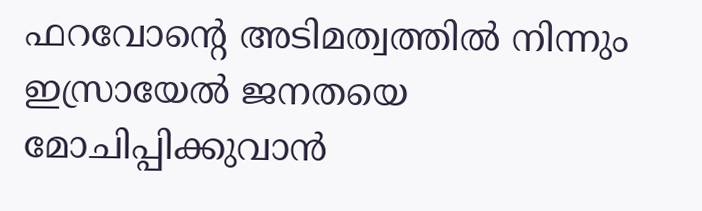ഫറവോന്റെ അടിമത്വത്തില്‍ നിന്നും ഇസ്രായേല്‍ ജനതയെ മോചിപ്പിക്കുവാന്‍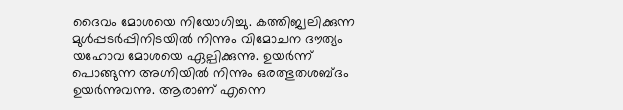ദൈവം മോശയെ നിയോഗിച്ചു. കത്തിജ്വലിക്കുന്ന മുള്‍പ്പടര്‍പ്പിനിടയില്‍ നിന്നും വിമോചന ദൗത്യം യഹോവ മോശയെ ഏല്പിക്കുന്നു. ഉയര്‍ന്ന് പൊങ്ങുന്ന അഗ്നിയില്‍ നിന്നും ഒരത്ഭുതശബ്ദം ഉയര്‍ന്നുവന്നു. ആരാണ് എന്നെ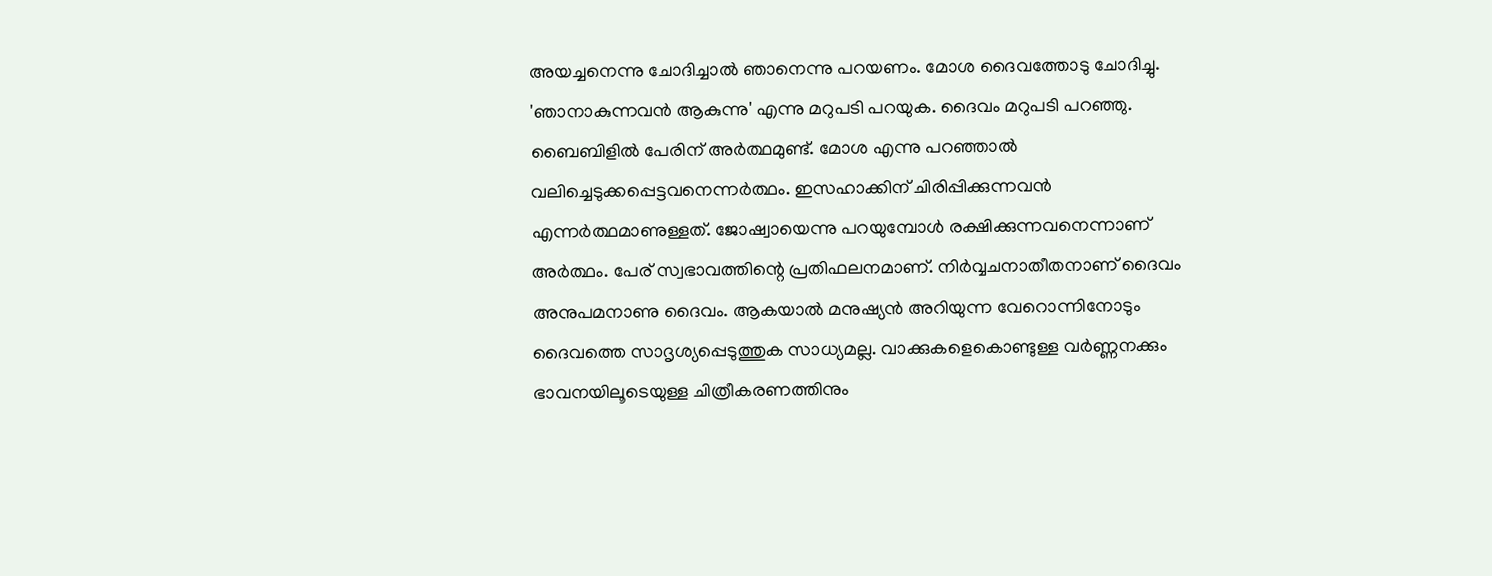അയച്ചനെന്നു ചോദിച്ചാല്‍ ഞാനെന്നു പറയണം. മോശ ദൈവത്തോടു ചോദിച്ചു. 'ഞാനാകുന്നവന്‍ ആകുന്നു' എന്നു മറുപടി പറയുക. ദൈവം മറുപടി പറഞ്ഞു. ബൈബിളില്‍ പേരിന് അര്‍ത്ഥമുണ്ട്. മോശ എന്നു പറഞ്ഞാല്‍ വലിച്ചെടുക്കപ്പെട്ടവനെന്നര്‍ത്ഥം. ഇസഹാക്കിന് ചിരിപ്പിക്കുന്നവന്‍ എന്നര്‍ത്ഥമാണുള്ളത്. ജോഷ്വായെന്നു പറയുമ്പോള്‍ രക്ഷിക്കുന്നവനെന്നാണ് അര്‍ത്ഥം. പേര് സ്വഭാവത്തിന്റെ പ്രതിഫലനമാണ്. നിര്‍വ്വചനാതീതനാണ് ദൈവം അനുപമനാണു ദൈവം. ആകയാല്‍ മനുഷ്യന്‍ അറിയുന്ന വേറൊന്നിനോടും ദൈവത്തെ സാദൃശ്യപ്പെടുത്തുക സാധ്യമല്ല. വാക്കുകളെകൊണ്ടുള്ള വര്‍ണ്ണനക്കും ഭാവനയിലൂടെയുള്ള ചിത്രീകരണത്തിനും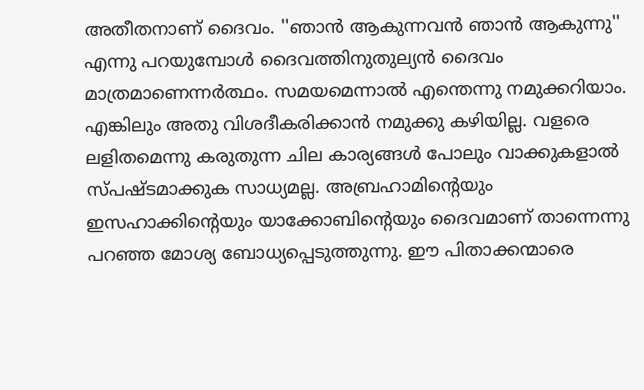അതീതനാണ് ദൈവം. ''ഞാന്‍ ആകുന്നവന്‍ ഞാന്‍ ആകുന്നു'' എന്നു പറയുമ്പോള്‍ ദൈവത്തിനുതുല്യന്‍ ദൈവം മാത്രമാണെന്നര്‍ത്ഥം. സമയമെന്നാല്‍ എന്തെന്നു നമുക്കറിയാം. എങ്കിലും അതു വിശദീകരിക്കാന്‍ നമുക്കു കഴിയില്ല. വളരെ ലളിതമെന്നു കരുതുന്ന ചില കാര്യങ്ങള്‍ പോലും വാക്കുകളാല്‍ സ്പഷ്ടമാക്കുക സാധ്യമല്ല. അബ്രഹാമിന്റെയും ഇസഹാക്കിന്റെയും യാക്കോബിന്റെയും ദൈവമാണ് താന്നെന്നു പറഞ്ഞ മോശ്യ ബോധ്യപ്പെടുത്തുന്നു. ഈ പിതാക്കന്മാരെ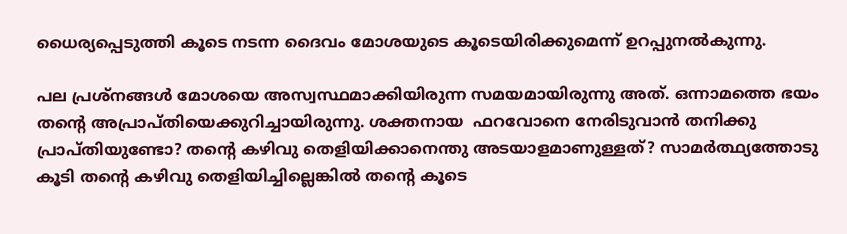ധൈര്യപ്പെടുത്തി കൂടെ നടന്ന ദൈവം മോശയുടെ കൂടെയിരിക്കുമെന്ന് ഉറപ്പുനല്‍കുന്നു.

പല പ്രശ്‌നങ്ങള്‍ മോശയെ അസ്വസ്ഥമാക്കിയിരുന്ന സമയമായിരുന്നു അത്. ഒന്നാമത്തെ ഭയം തന്റെ അപ്രാപ്തിയെക്കുറിച്ചായിരുന്നു. ശക്തനായ  ഫറവോനെ നേരിടുവാന്‍ തനിക്കു പ്രാപ്തിയുണ്ടോ? തന്റെ കഴിവു തെളിയിക്കാനെന്തു അടയാളമാണുള്ളത്? സാമര്‍ത്ഥ്യത്തോടു കൂടി തന്റെ കഴിവു തെളിയിച്ചില്ലെങ്കില്‍ തന്റെ കൂടെ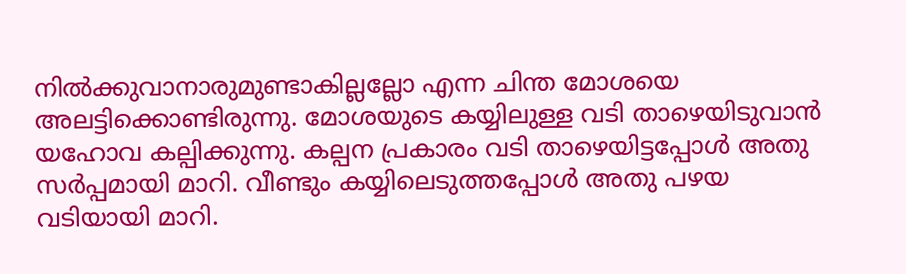നില്‍ക്കുവാനാരുമുണ്ടാകില്ലല്ലോ എന്ന ചിന്ത മോശയെ അലട്ടിക്കൊണ്ടിരുന്നു. മോശയുടെ കയ്യിലുള്ള വടി താഴെയിടുവാന്‍ യഹോവ കല്പിക്കുന്നു. കല്പന പ്രകാരം വടി താഴെയിട്ടപ്പോള്‍ അതു സര്‍പ്പമായി മാറി. വീണ്ടും കയ്യിലെടുത്തപ്പോള്‍ അതു പഴയ വടിയായി മാറി.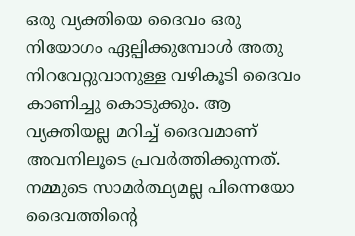ഒരു വ്യക്തിയെ ദൈവം ഒരു നിയോഗം ഏല്പിക്കുമ്പോള്‍ അതു നിറവേറ്റുവാനുള്ള വഴികൂടി ദൈവം കാണിച്ചു കൊടുക്കും. ആ വ്യക്തിയല്ല മറിച്ച് ദൈവമാണ് അവനിലൂടെ പ്രവര്‍ത്തിക്കുന്നത്. നമ്മുടെ സാമര്‍ത്ഥ്യമല്ല പിന്നെയോ ദൈവത്തിന്റെ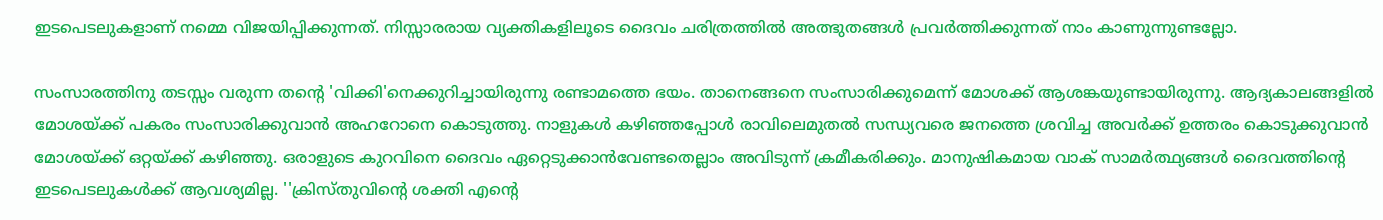ഇടപെടലുകളാണ് നമ്മെ വിജയിപ്പിക്കുന്നത്. നിസ്സാരരായ വ്യക്തികളിലൂടെ ദൈവം ചരിത്രത്തില്‍ അത്ഭുതങ്ങള്‍ പ്രവര്‍ത്തിക്കുന്നത് നാം കാണുന്നുണ്ടല്ലോ.

സംസാരത്തിനു തടസ്സം വരുന്ന തന്റെ 'വിക്കി'നെക്കുറിച്ചായിരുന്നു രണ്ടാമത്തെ ഭയം. താനെങ്ങനെ സംസാരിക്കുമെന്ന് മോശക്ക് ആശങ്കയുണ്ടായിരുന്നു. ആദ്യകാലങ്ങളില്‍ മോശയ്ക്ക് പകരം സംസാരിക്കുവാന്‍ അഹറോനെ കൊടുത്തു. നാളുകള്‍ കഴിഞ്ഞപ്പോള്‍ രാവിലെമുതല്‍ സന്ധ്യവരെ ജനത്തെ ശ്രവിച്ച അവര്‍ക്ക് ഉത്തരം കൊടുക്കുവാന്‍ മോശയ്ക്ക് ഒറ്റയ്ക്ക് കഴിഞ്ഞു. ഒരാളുടെ കുറവിനെ ദൈവം ഏറ്റെടുക്കാന്‍വേണ്ടതെല്ലാം അവിടുന്ന് ക്രമീകരിക്കും. മാനുഷികമായ വാക് സാമര്‍ത്ഥ്യങ്ങള്‍ ദൈവത്തിന്റെ ഇടപെടലുകള്‍ക്ക് ആവശ്യമില്ല. ''ക്രിസ്തുവിന്റെ ശക്തി എന്റെ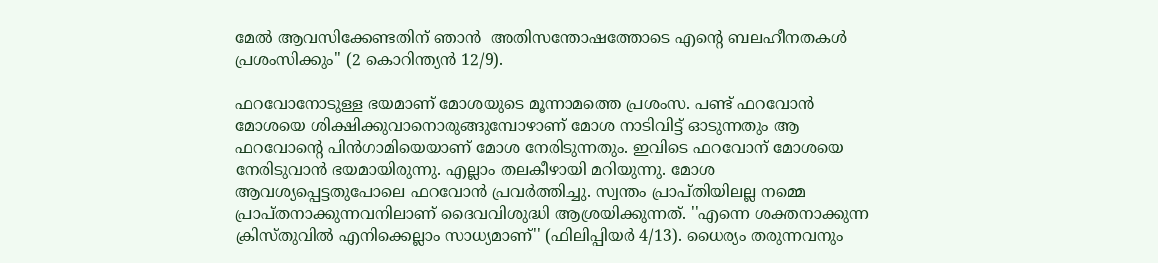മേല്‍ ആവസിക്കേണ്ടതിന് ഞാന്‍  അതിസന്തോഷത്തോടെ എന്റെ ബലഹീനതകള്‍ പ്രശംസിക്കും'' (2 കൊറിന്ത്യന്‍ 12/9).

ഫറവോനോടുള്ള ഭയമാണ് മോശയുടെ മൂന്നാമത്തെ പ്രശംസ. പണ്ട് ഫറവോന്‍ മോശയെ ശിക്ഷിക്കുവാനൊരുങ്ങുമ്പോഴാണ് മോശ നാടിവിട്ട് ഓടുന്നതും ആ ഫറവോന്റെ പിന്‍ഗാമിയെയാണ് മോശ നേരിടുന്നതും. ഇവിടെ ഫറവോന് മോശയെ നേരിടുവാന്‍ ഭയമായിരുന്നു. എല്ലാം തലകീഴായി മറിയുന്നു. മോശ ആവശ്യപ്പെട്ടതുപോലെ ഫറവോന്‍ പ്രവര്‍ത്തിച്ചു. സ്വന്തം പ്രാപ്തിയിലല്ല നമ്മെ പ്രാപ്തനാക്കുന്നവനിലാണ് ദൈവവിശുദ്ധി ആശ്രയിക്കുന്നത്. ''എന്നെ ശക്തനാക്കുന്ന ക്രിസ്തുവില്‍ എനിക്കെല്ലാം സാധ്യമാണ്'' (ഫിലിപ്പിയര്‍ 4/13). ധൈര്യം തരുന്നവനും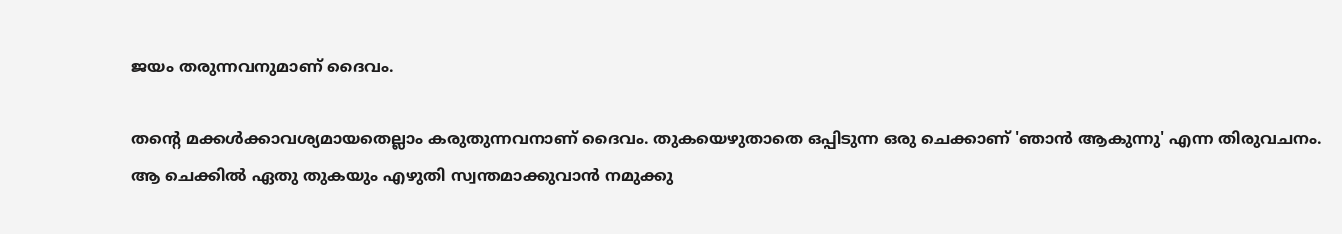ജയം തരുന്നവനുമാണ് ദൈവം.

തന്റെ മക്കള്‍ക്കാവശ്യമായതെല്ലാം കരുതുന്നവനാണ് ദൈവം. തുകയെഴുതാതെ ഒപ്പിടുന്ന ഒരു ചെക്കാണ് 'ഞാന്‍ ആകുന്നു' എന്ന തിരുവചനം. ആ ചെക്കില്‍ ഏതു തുകയും എഴുതി സ്വന്തമാക്കുവാന്‍ നമുക്കു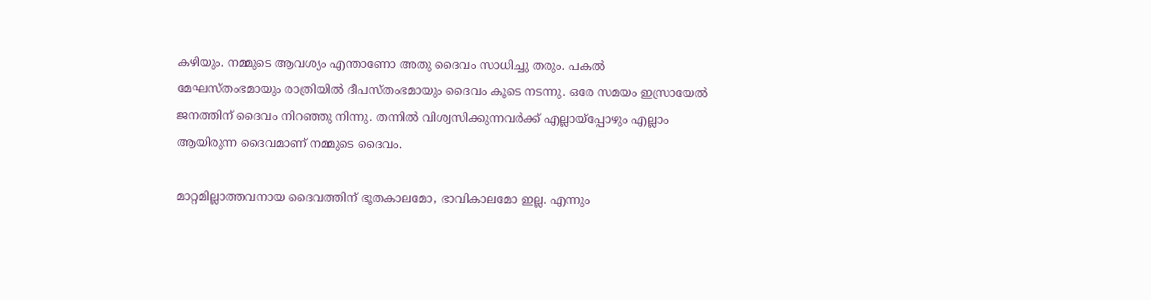കഴിയും. നമ്മുടെ ആവശ്യം എന്താണോ അതു ദൈവം സാധിച്ചു തരും. പകല്‍ മേഘസ്തംഭമായും രാത്രിയില്‍ ദീപസ്തംഭമായും ദൈവം കൂടെ നടന്നു. ഒരേ സമയം ഇസ്രായേല്‍ ജനത്തിന് ദൈവം നിറഞ്ഞു നിന്നു. തന്നില്‍ വിശ്വസിക്കുന്നവര്‍ക്ക് എല്ലായ്‌പ്പോഴും എല്ലാം ആയിരുന്ന ദൈവമാണ് നമ്മുടെ ദൈവം.

മാറ്റമില്ലാത്തവനായ ദൈവത്തിന് ഭൂതകാലമോ, ഭാവികാലമോ ഇല്ല. എന്നും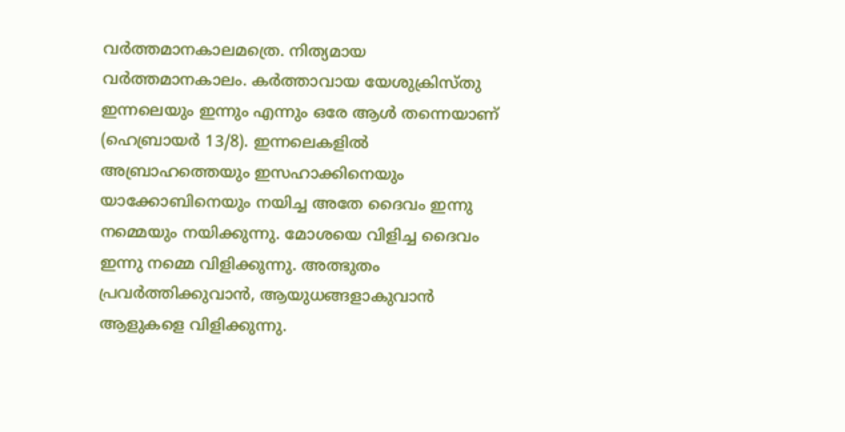വര്‍ത്തമാനകാലമത്രെ. നിത്യമായ വര്‍ത്തമാനകാലം. കര്‍ത്താവായ യേശുക്രിസ്തു ഇന്നലെയും ഇന്നും എന്നും ഒരേ ആള്‍ തന്നെയാണ് (ഹെബ്രായര്‍ 13/8). ഇന്നലെകളില്‍ അബ്രാഹത്തെയും ഇസഹാക്കിനെയും യാക്കോബിനെയും നയിച്ച അതേ ദൈവം ഇന്നു നമ്മെയും നയിക്കുന്നു. മോശയെ വിളിച്ച ദൈവം ഇന്നു നമ്മെ വിളിക്കുന്നു. അത്ഭുതം പ്രവര്‍ത്തിക്കുവാന്‍, ആയുധങ്ങളാകുവാന്‍ ആളുകളെ വിളിക്കുന്നു.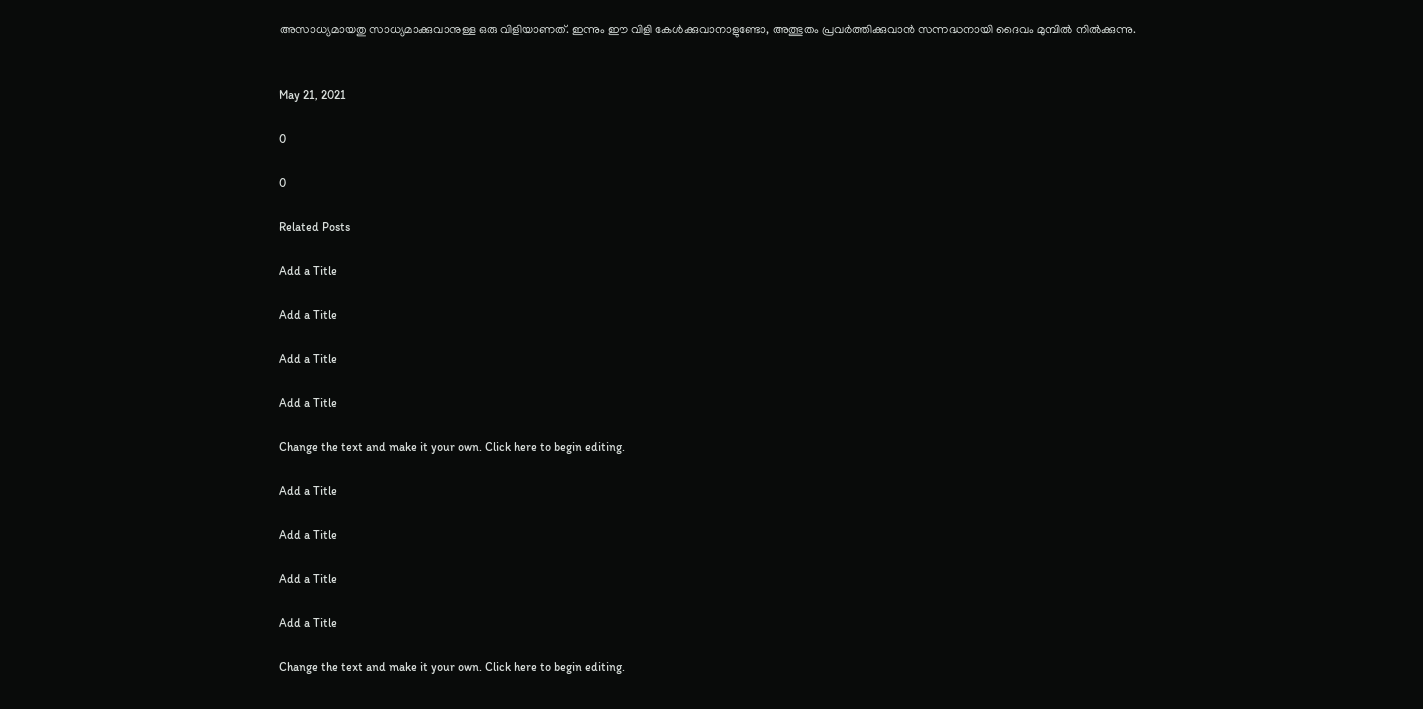അസാധ്യമായതു സാധ്യമാക്കുവാനുള്ള ഒരു വിളിയാണത്. ഇന്നും ഈ വിളി കേള്‍ക്കുവാനാളുണ്ടോ, അത്ഭുതം പ്രവര്‍ത്തിക്കുവാന്‍ സന്നദ്ധനായി ദൈവം മുമ്പില്‍ നില്‍ക്കുന്നു.


May 21, 2021

0

0

Related Posts

Add a Title

Add a Title

Add a Title

Add a Title

Change the text and make it your own. Click here to begin editing.

Add a Title

Add a Title

Add a Title

Add a Title

Change the text and make it your own. Click here to begin editing.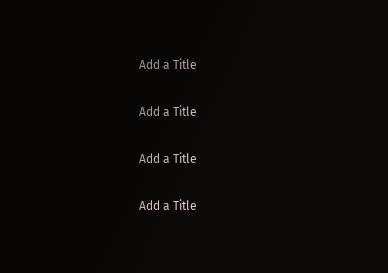Add a Title

Add a Title

Add a Title

Add a Title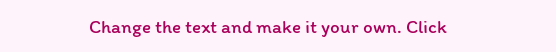Change the text and make it your own. Click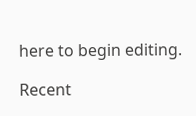here to begin editing.

Recent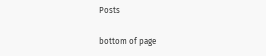Posts

bottom of page